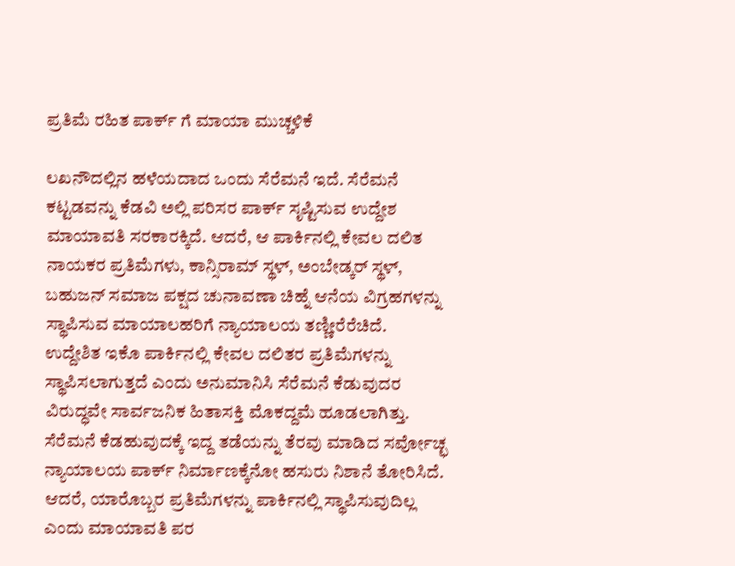ಪ್ರತಿಮೆ ರಹಿತ ಪಾರ್ಕ್ ಗೆ ಮಾಯಾ ಮುಚ್ಚಳಿಕೆ

ಲಖನೌದಲ್ಲಿನ ಹಳೆಯದಾದ ಒಂದು ಸೆರೆಮನೆ ಇದೆ. ಸೆರೆಮನೆ ಕಟ್ಟಡವನ್ನು ಕೆಡವಿ ಅಲ್ಲಿ ಪರಿಸರ ಪಾರ್ಕ್ ಸೃಷ್ಟಿಸುವ ಉದ್ದೇಶ ಮಾಯಾವತಿ ಸರಕಾರಕ್ಕಿದೆ. ಆದರೆ, ಆ ಪಾರ್ಕಿನಲ್ಲಿ ಕೇವಲ ದಲಿತ ನಾಯಕರ ಪ್ರತಿಮೆಗಳು, ಕಾನ್ಸಿರಾಮ್ ಸ್ಥಳ್, ಅಂಬೇಡ್ಕರ್ ಸ್ಥಳ್, ಬಹುಜನ್ ಸಮಾಜ ಪಕ್ಷದ ಚುನಾವಣಾ ಚಿಹ್ನೆ ಆನೆಯ ವಿಗ್ರಹಗಳನ್ನು ಸ್ಥಾಪಿಸುವ ಮಾಯಾಲಹರಿಗೆ ನ್ಯಾಯಾಲಯ ತಣ್ಣೀರೆರೆಚಿದೆ.
ಉದ್ದೇಶಿತ ಇಕೊ ಪಾರ್ಕಿನಲ್ಲಿ ಕೇವಲ ದಲಿತರ ಪ್ರತಿಮೆಗಳನ್ನು ಸ್ಥಾಪಿಸಲಾಗುತ್ತದೆ ಎಂದು ಅನುಮಾನಿಸಿ ಸೆರೆಮನೆ ಕೆಡುವುದರ ವಿರುದ್ಧವೇ ಸಾರ್ವಜನಿಕ ಹಿತಾಸಕ್ತಿ ಮೊಕದ್ದಮೆ ಹೂಡಲಾಗಿತ್ತು. ಸೆರೆಮನೆ ಕೆಡಹುವುದಕ್ಕೆ ಇದ್ದ ತಡೆಯನ್ನು ತೆರವು ಮಾಡಿದ ಸರ್ವೋಚ್ಛ ನ್ಯಾಯಾಲಯ ಪಾರ್ಕ್ ನಿರ್ಮಾಣಕ್ಕೆನೋ ಹಸುರು ನಿಶಾನೆ ತೋರಿಸಿದೆ. ಆದರೆ, ಯಾರೊಬ್ಬರ ಪ್ರತಿಮೆಗಳನ್ನು ಪಾರ್ಕಿನಲ್ಲಿ ಸ್ಥಾಪಿಸುವುದಿಲ್ಲ ಎಂದು ಮಾಯಾವತಿ ಪರ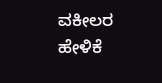ವಕೀಲರ ಹೇಳಿಕೆ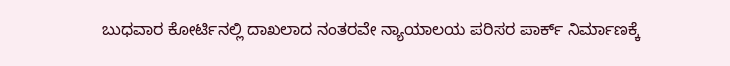ಬುಧವಾರ ಕೋರ್ಟಿನಲ್ಲಿ ದಾಖಲಾದ ನಂತರವೇ ನ್ಯಾಯಾಲಯ ಪರಿಸರ ಪಾರ್ಕ್ ನಿರ್ಮಾಣಕ್ಕೆ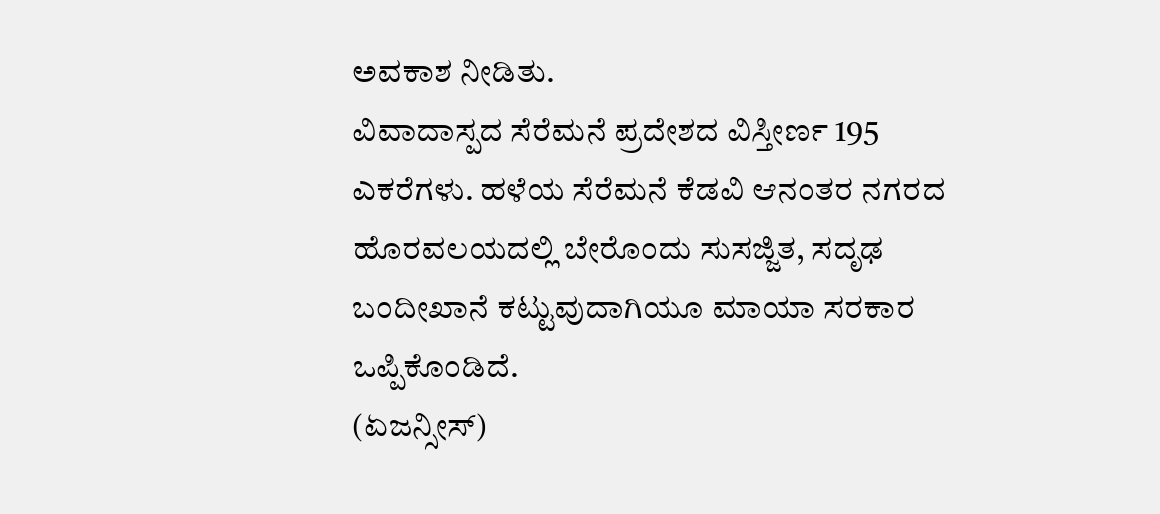ಅವಕಾಶ ನೀಡಿತು.
ವಿವಾದಾಸ್ಪದ ಸೆರೆಮನೆ ಪ್ರದೇಶದ ವಿಸ್ತೀರ್ಣ 195 ಎಕರೆಗಳು. ಹಳೆಯ ಸೆರೆಮನೆ ಕೆಡವಿ ಆನಂತರ ನಗರದ ಹೊರವಲಯದಲ್ಲಿ ಬೇರೊಂದು ಸುಸಜ್ಜಿತ, ಸದೃಢ ಬಂದೀಖಾನೆ ಕಟ್ಟುವುದಾಗಿಯೂ ಮಾಯಾ ಸರಕಾರ ಒಪ್ಪಿಕೊಂಡಿದೆ.
(ಏಜನ್ಸೀಸ್)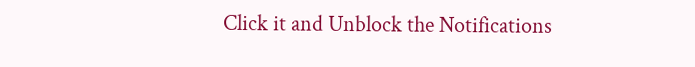Click it and Unblock the Notifications